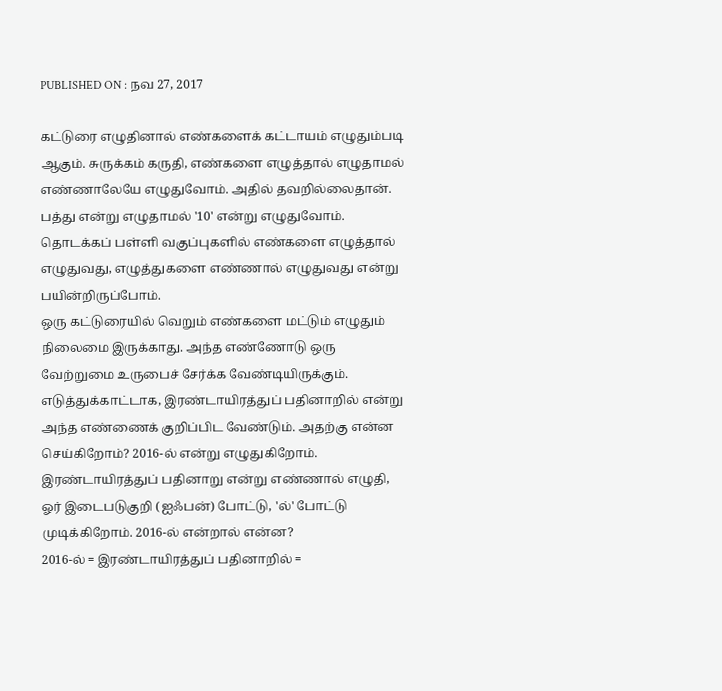PUBLISHED ON : நவ 27, 2017

கட்டுரை எழுதினால் எண்களைக் கட்டாயம் எழுதும்படி ஆகும். சுருக்கம் கருதி, எண்களை எழுத்தால் எழுதாமல் எண்ணாலேயே எழுதுவோம். அதில் தவறில்லைதான். பத்து என்று எழுதாமல் '10' என்று எழுதுவோம். தொடக்கப் பள்ளி வகுப்புகளில் எண்களை எழுத்தால் எழுதுவது, எழுத்துகளை எண்ணால் எழுதுவது என்று பயின்றிருப்போம்.
ஒரு கட்டுரையில் வெறும் எண்களை மட்டும் எழுதும் நிலைமை இருக்காது. அந்த எண்ணோடு ஒரு வேற்றுமை உருபைச் சேர்க்க வேண்டியிருக்கும். எடுத்துக்காட்டாக, இரண்டாயிரத்துப் பதினாறில் என்று அந்த எண்ணைக் குறிப்பிட வேண்டும். அதற்கு என்ன செய்கிறோம்? 2016-ல் என்று எழுதுகிறோம்.
இரண்டாயிரத்துப் பதினாறு என்று எண்ணால் எழுதி, ஓர் இடைபடுகுறி (ஐஃபன்) போட்டு, 'ல்' போட்டு முடிக்கிறோம். 2016-ல் என்றால் என்ன?
2016-ல் = இரண்டாயிரத்துப் பதினாறில் =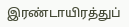இரண்டாயிரத்துப்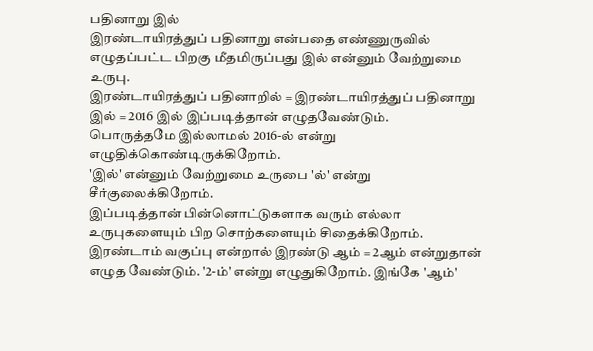பதினாறு இல்
இரண்டாயிரத்துப் பதினாறு என்பதை எண்ணுருவில் எழுதப்பட்ட பிறகு மீதமிருப்பது இல் என்னும் வேற்றுமை உருபு.
இரண்டாயிரத்துப் பதினாறில் = இரண்டாயிரத்துப் பதினாறு இல் = 2016 இல் இப்படித்தான் எழுதவேண்டும்.
பொருத்தமே இல்லாமல் 2016-ல் என்று எழுதிக்கொண்டிருக்கிறோம்.
'இல்' என்னும் வேற்றுமை உருபை 'ல்' என்று சீர்குலைக்கிறோம்.
இப்படித்தான் பின்னொட்டுகளாக வரும் எல்லா உருபுகளையும் பிற சொற்களையும் சிதைக்கிறோம்.
இரண்டாம் வகுப்பு என்றால் இரண்டு ஆம் = 2ஆம் என்றுதான் எழுத வேண்டும். '2-ம்' என்று எழுதுகிறோம். இங்கே 'ஆம்'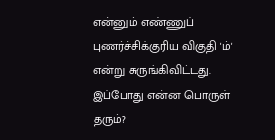என்னும் எண்ணுப் புணர்ச்சிக்குரிய விகுதி 'ம்' என்று சுருங்கிவிட்டது. இப்போது என்ன பொருள் தரும்?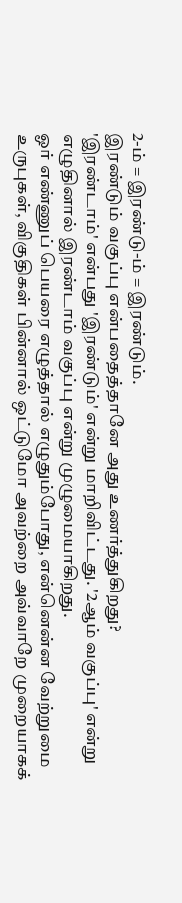2-ம் = இரண்டு-ம் = இரண்டும்.
இரண்டும் வகுப்பு என்பதைத்தானே அது உணர்த்துகிறது?
'இரண்டாம்' என்பது 'இரண்டும்' என்று மாறிவிட்டது. '2ஆம் வகுப்பு' என்று எழுதினால் இரண்டாம் வகுப்பு என்று முழுமையாகிறது.
ஓர் எண்ணுப் பெயரை எழுத்தால் எழுதும்போது, என்னென்ன வேற்றுமை உருபுகள், விகுதிகள் பின்னால் ஒட்டுமோ அவற்றை அவ்வாறே முறையாகக்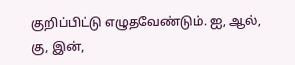குறிப்பிட்டு எழுதவேண்டும். ஐ, ஆல், கு, இன்,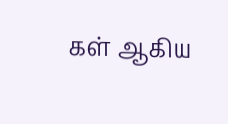கள் ஆகிய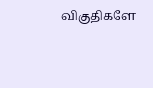விகுதிகளே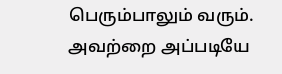பெரும்பாலும் வரும். அவற்றை அப்படியே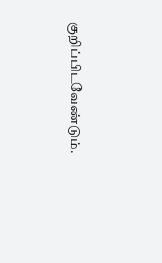குறிப்பிடவேண்டும்.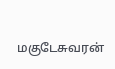மகுடேசுவரன்